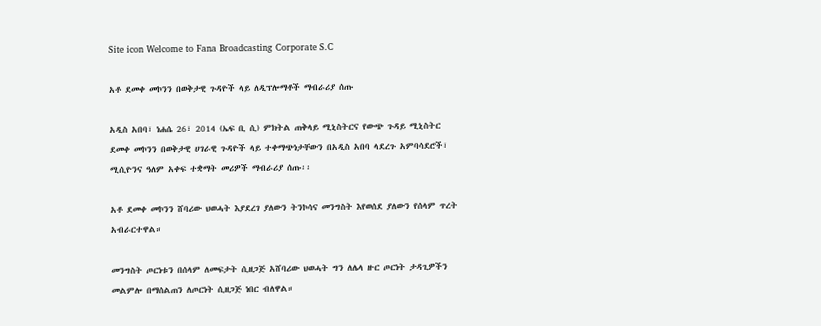Site icon Welcome to Fana Broadcasting Corporate S.C

አቶ ደመቀ መኮንን በወቅታዊ ጉዳዮች ላይ ለዲፕሎማቶች ማብራሪያ ሰጡ

አዲስ አበባ፣ ነሐሴ 26፣ 2014 (ኤፍ ቢ ሲ) ምክትል ጠቅላይ ሚኒስትርና የውጭ ጉዳይ ሚኒስትር ደመቀ መኮንን በወቅታዊ ሀገራዊ ጉዳዮች ላይ ተቀማጭነታቸውን በአዲስ አበባ ላደረጉ አምባሳደሮች፣ ሚሲዮንና ዓለም አቀፍ ተቋማት መሪዎች ማብራሪያ ሰጡ፡፡

አቶ ደመቀ መኮንን ሸባሪው ህወሓት እያደረገ ያለውን ትንኮሳና መንግስት እየወሰደ ያለውን የሰላም ጥረት አብራርተዋል።

መንግስት ጦርነቱን በሰላም ለመፍታት ሲዘጋጅ አሸባሪው ህወሓት ግን ለሌላ ዙር ጦርነት ታዳጊዎችን መልምሎ በማሰልጠን ለጦርነት ሲዘጋጅ ነበር ብለዋል።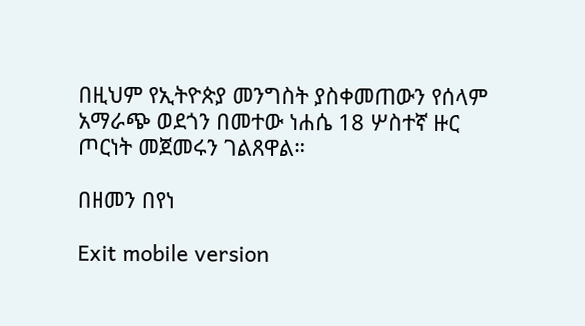በዚህም የኢትዮጵያ መንግስት ያስቀመጠውን የሰላም አማራጭ ወደጎን በመተው ነሐሴ 18 ሦስተኛ ዙር ጦርነት መጀመሩን ገልጸዋል።

በዘመን በየነ

Exit mobile version